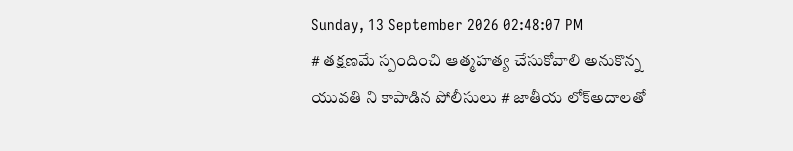Sunday, 13 September 2026 02:48:07 PM
# తక్షణమే స్పందించి ఆత్మహత్య చేసుకోవాలి అనుకొన్న యువతి ని కాపాడిన పోలీసులు # జాతీయ లోక్అదాలతో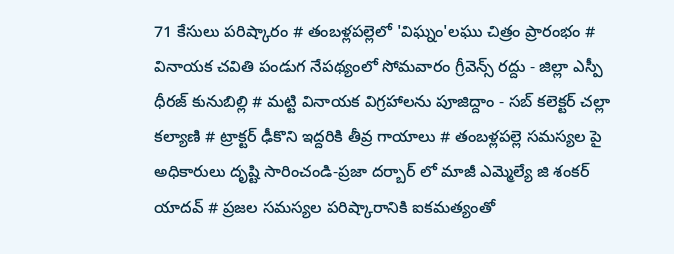71 కేసులు పరిష్కారం # తంబళ్లపల్లెలో 'విఘ్నం'లఘు చిత్రం ప్రారంభం # వినాయక చవితి పండుగ నేపథ్యంలో సోమవారం గ్రీవెన్స్ రద్దు - జిల్లా ఎస్పీ ధీరజ్ కునుబిల్లి # మట్టి వినాయక విగ్రహాలను పూజిద్దాం - సబ్ కలెక్టర్ చల్లా కల్యాణి # ట్రాక్టర్ ఢీకొని ఇద్దరికి తీవ్ర గాయాలు # తంబళ్లపల్లె సమస్యల పై అధికారులు దృష్టి సారించండి-ప్రజా దర్బార్ లో మాజీ ఎమ్మెల్యే జి శంకర్ యాదవ్ # ప్రజల సమస్యల పరిష్కారానికి ఐకమత్యంతో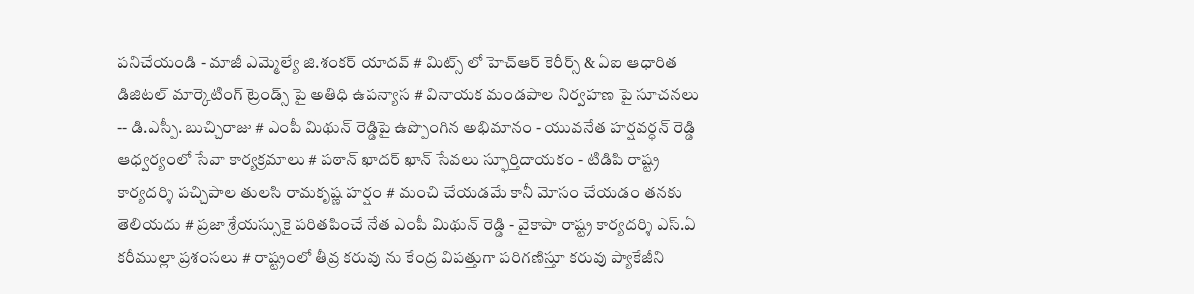పనిచేయండి - మాజీ ఎమ్మెల్యే జి.శంకర్ యాదవ్ # మిట్స్ లో హెచ్‌ఆర్ కెరీర్స్ & ఏఐ ఆధారిత డిజిటల్ మార్కెటింగ్ ట్రెండ్స్ పై అతిధి ఉపన్యాస # వినాయక మండపాల నిర్వహణ పై సూచనలు -- డి.ఎస్పీ. బుచ్చిరాజు # ఎంపీ మిథున్ రెడ్డిపై ఉప్పొంగిన అభిమానం - యువనేత హర్షవర్ధన్ రెడ్డి ఆధ్వర్యంలో సేవా కార్యక్రమాలు # పఠాన్ ఖాదర్ ఖాన్ సేవలు స్ఫూర్తిదాయకం - టిడిపి రాష్ట్ర కార్యదర్శి పచ్చిపాల తులసి రామకృష్ణ హర్షం # మంచి చేయడమే కానీ మోసం చేయడం తనకు తెలియదు # ప్రజా శ్రేయస్సుకై పరితపించే నేత ఎంపీ మిథున్ రెడ్డి - వైకాపా రాష్ట్ర కార్యదర్శి ఎస్.ఏ కరీముల్లా ప్రశంసలు # రాష్ట్రంలో తీవ్ర కరువు ను కేంద్ర విపత్తుగా పరిగణిస్తూ కరువు ప్యాకేజీని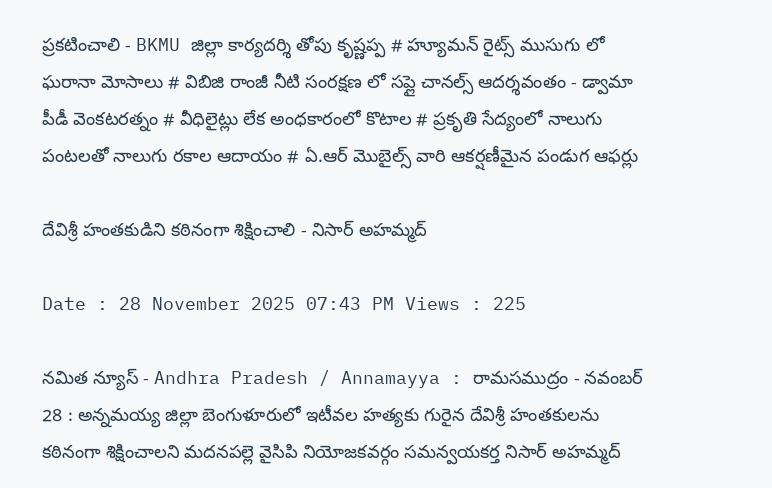ప్రకటించాలి - BKMU జిల్లా కార్యదర్శి తోపు కృష్ణప్ప # హ్యూమన్ రైట్స్ ముసుగు లో ఘరానా మోసాలు # విబిజి రాంజీ నీటి సంరక్షణ లో సప్లై చానల్స్ ఆదర్శవంతం - డ్వామా పీడీ వెంకటరత్నం # వీధిలైట్లు లేక అంధకారంలో కొటాల # ప్రకృతి సేద్యంలో నాలుగు పంటలతో నాలుగు రకాల ఆదాయం # ఏ.ఆర్ మొబైల్స్ వారి ఆకర్షణీమైన పండుగ ఆఫర్లు

దేవిశ్రీ హంతకుడిని కఠినంగా శిక్షించాలి - నిసార్ అహమ్మద్

Date : 28 November 2025 07:43 PM Views : 225

నమిత న్యూస్ - Andhra Pradesh / Annamayya : రామసముద్రం - నవంబర్ 28 : అన్నమయ్య జిల్లా బెంగుళూరులో ఇటీవల హత్యకు గురైన దేవిశ్రీ హంతకులను కఠినంగా శిక్షించాలని మదనపల్లె వైసిపి నియోజకవర్గం సమన్వయకర్త నిసార్ అహమ్మద్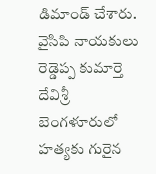డిమాండ్ చేశారు. వైసిపి నాయకులు రెడ్డెప్ప కుమార్తె దేవిశ్రీ బెంగళూరులో హత్యకు గురైన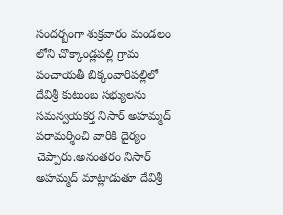సందర్బంగా శుక్రవారం మండలం లోని చొక్కాండ్లపల్లి గ్రామ పంచాయతీ బిక్కంవారిపల్లిలో దేవిశ్రీ కుటుంబ సభ్యులను సమన్వయకర్త నిసార్ అహమ్మద్ పరామర్శించి వారికి దైర్యం చెప్పారు.అనంతరం నిసార్ అహమ్మద్ మాట్లాడుతూ దేవిశ్రీ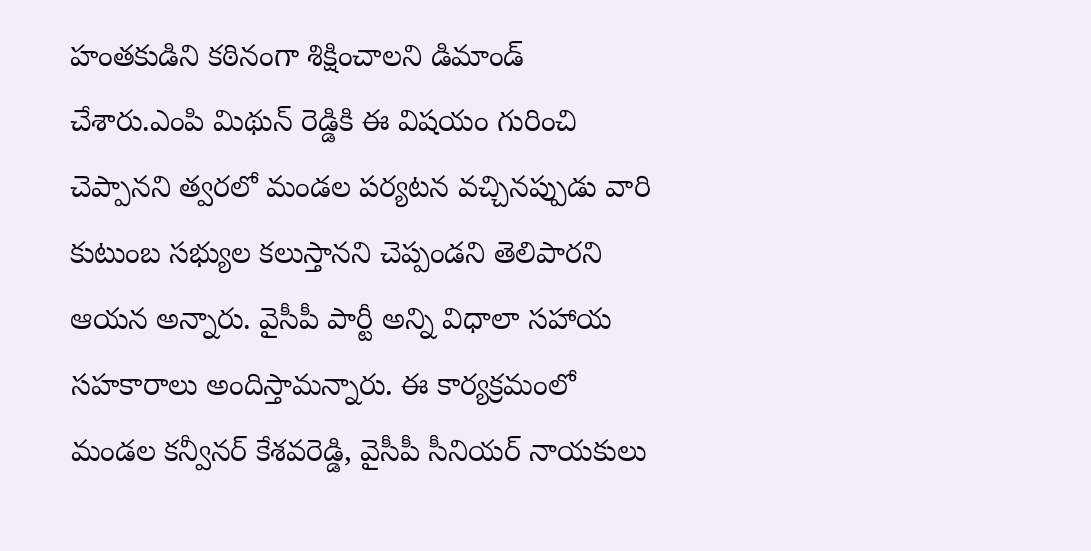హంతకుడిని కఠినంగా శిక్షించాలని డిమాండ్ చేశారు.ఎంపి మిథున్ రెడ్డికి ఈ విషయం గురించి చెప్పానని త్వరలో మండల పర్యటన వచ్చినప్పుడు వారి కుటుంబ సభ్యుల కలుస్తానని చెప్పండని తెలిపారని ఆయన అన్నారు. వైసీపీ పార్టీ అన్ని విధాలా సహాయ సహకారాలు అందిస్తామన్నారు. ఈ కార్యక్రమంలో మండల కన్వీనర్ కేశవరెడ్డి, వైసీపీ సీనియర్ నాయకులు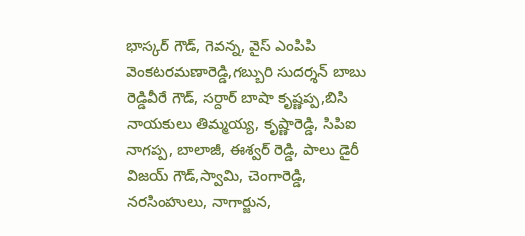భాస్కర్ గౌడ్, గెవన్న, వైస్ ఎంపిపి వెంకటరమణారెడ్డి,గబ్బురి సుదర్శన్ బాబు రెడ్డివీరే గౌడ్, సర్దార్ బాషా కృష్ణప్ప,బిసి నాయకులు తిమ్మయ్య, కృష్ణారెడ్డి, సిపిఐ నాగప్ప, బాలాజీ, ఈశ్వర్ రెడ్డి, పాలు డైరీ విజయ్ గౌడ్,స్వామి, చెంగారెడ్డి, నరసింహులు, నాగార్జున,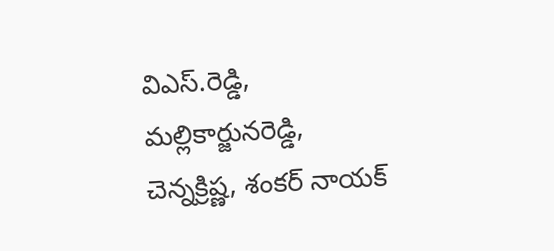విఎస్.రెడ్డి, మల్లికార్జునరెడ్డి, చెన్నక్రిష్ణ, శంకర్ నాయక్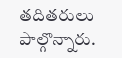తదితరులు పాల్గొన్నారు.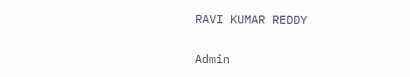RAVI KUMAR REDDY

Admin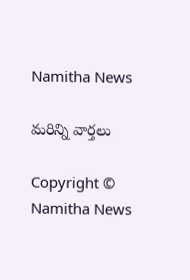Namitha News

మరిన్ని వార్తలు

Copyright © Namitha News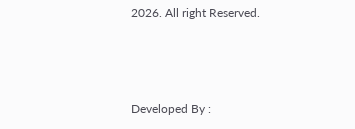2026. All right Reserved.



Developed By :